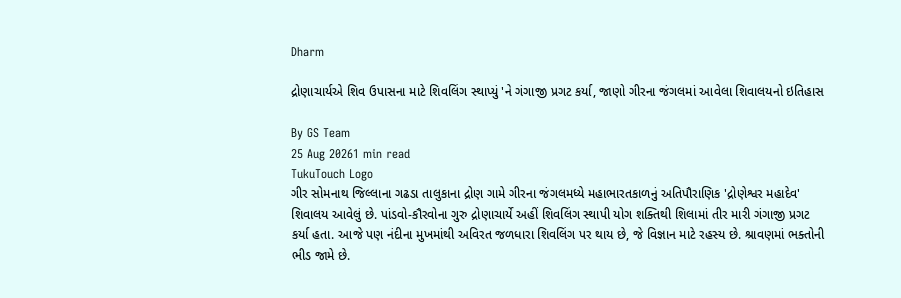Dharm

દ્રોણાચાર્યએ શિવ ઉપાસના માટે શિવલિંગ સ્થાપ્યું 'ને ગંગાજી પ્રગટ કર્યા, જાણો ગીરના જંગલમાં આવેલા શિવાલયનો ઇતિહાસ

By GS Team
25 Aug 20261 min read
TukuTouch Logo
ગીર સોમનાથ જિલ્લાના ગઢડા તાલુકાના દ્રોણ ગામે ગીરના જંગલમધ્યે મહાભારતકાળનું અતિપૌરાણિક 'દ્રોણેશ્વર મહાદેવ' શિવાલય આવેલું છે. પાંડવો-કૌરવોના ગુરુ દ્રોણાચાર્યે અહીં શિવલિંગ સ્થાપી યોગ શક્તિથી શિલામાં તીર મારી ગંગાજી પ્રગટ કર્યા હતા. આજે પણ નંદીના મુખમાંથી અવિરત જળધારા શિવલિંગ પર થાય છે, જે વિજ્ઞાન માટે રહસ્ય છે. શ્રાવણમાં ભક્તોની ભીડ જામે છે.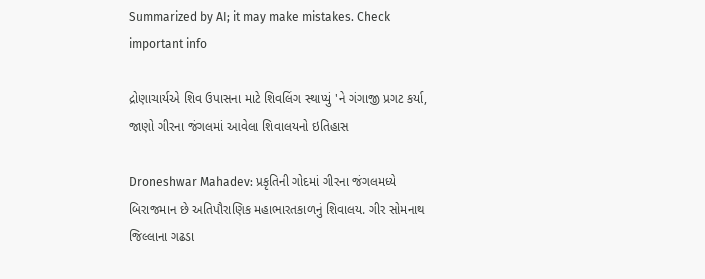Summarized by AI; it may make mistakes. Check important info

દ્રોણાચાર્યએ શિવ ઉપાસના માટે શિવલિંગ સ્થાપ્યું 'ને ગંગાજી પ્રગટ કર્યા, જાણો ગીરના જંગલમાં આવેલા શિવાલયનો ઇતિહાસ

Droneshwar Mahadev: પ્રકૃતિની ગોદમાં ગીરના જંગલમધ્યે બિરાજમાન છે અતિપૌરાણિક મહાભારતકાળનું શિવાલય. ગીર સોમનાથ જિલ્લાના ગઢડા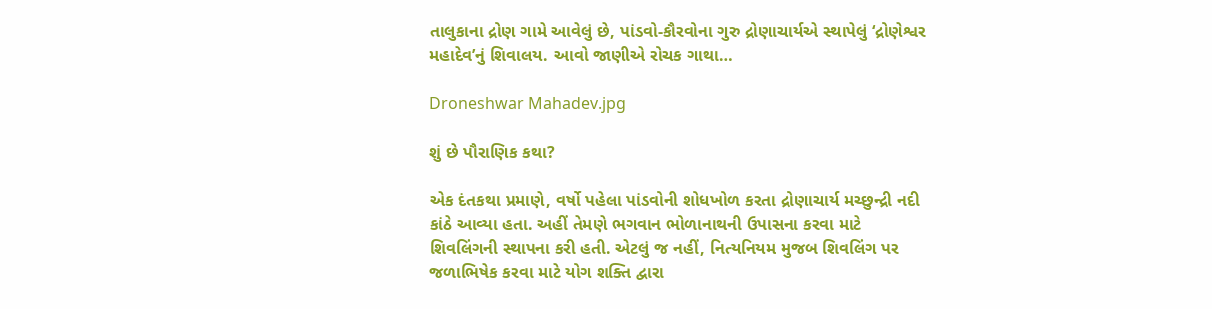તાલુકાના દ્રોણ ગામે આવેલું છે, પાંડવો-કૌરવોના ગુરુ દ્રોણાચાર્યએ સ્થાપેલું ‘દ્રોણેશ્વર મહાદેવ’નું શિવાલય. આવો જાણીએ રોચક ગાથા…

Droneshwar Mahadev.jpg

શું છે પૌરાણિક કથા?

એક દંતકથા પ્રમાણે, વર્ષો પહેલા પાંડવોની શોધખોળ કરતા દ્રોણાચાર્ય મચ્છુન્દ્રી નદી કાંઠે આવ્યા હતા. અહીં તેમણે ભગવાન ભોળાનાથની ઉપાસના કરવા માટે શિવલિંગની સ્થાપના કરી હતી. એટલું જ નહીં, નિત્યનિયમ મુજબ શિવલિંગ પર જળાભિષેક કરવા માટે યોગ શક્તિ દ્વારા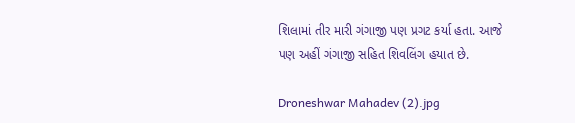શિલામાં તીર મારી ગંગાજી પણ પ્રગટ કર્યા હતા. આજે પણ અહીં ગંગાજી સહિત શિવલિંગ હયાત છે.

Droneshwar Mahadev (2).jpg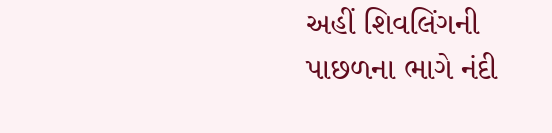અહીં શિવલિંગની પાછળના ભાગે નંદી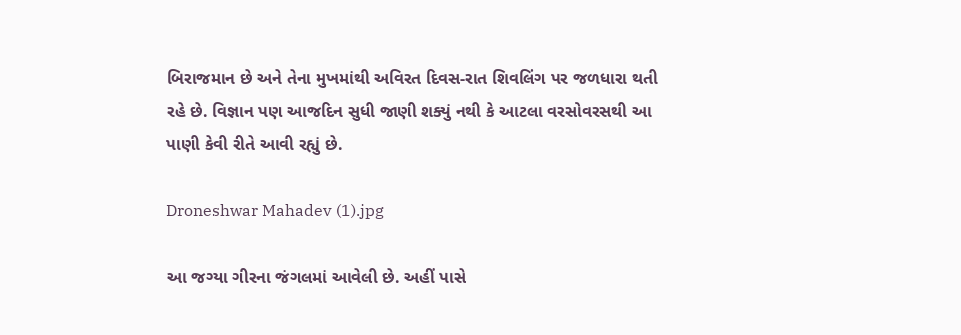બિરાજમાન છે અને તેના મુખમાંથી અવિરત દિવસ-રાત શિવલિંગ પર જળધારા થતી રહે છે. વિજ્ઞાન પણ આજદિન સુધી જાણી શક્યું નથી કે આટલા વરસોવરસથી આ પાણી કેવી રીતે આવી રહ્યું છે.

Droneshwar Mahadev (1).jpg

આ જગ્યા ગીરના જંગલમાં આવેલી છે. અહીં પાસે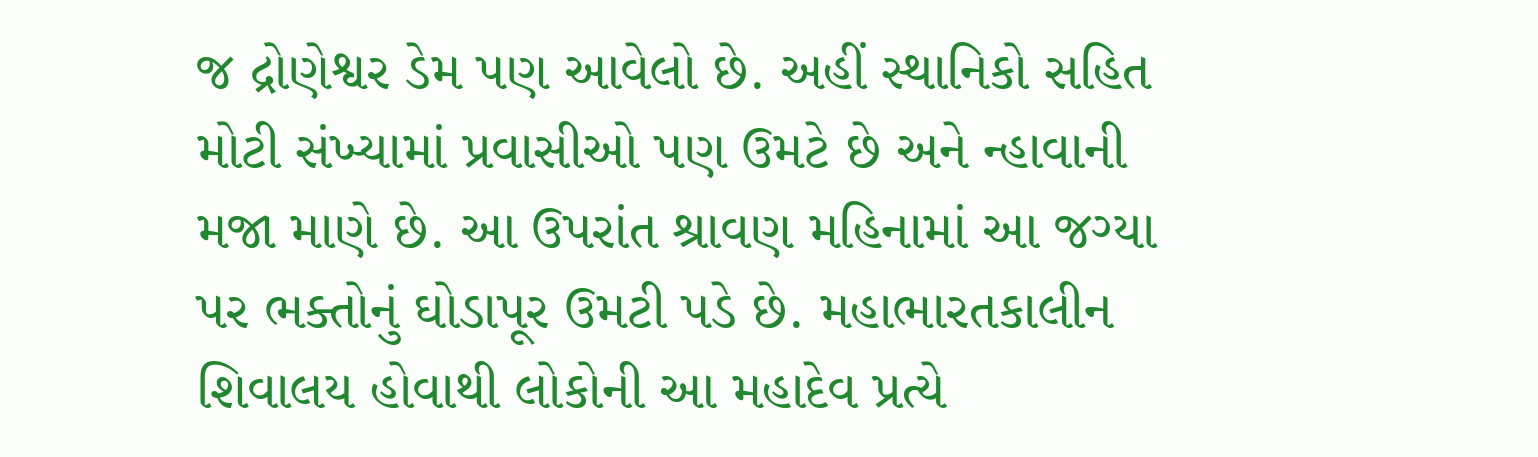જ દ્રોણેશ્વર ડેમ પણ આવેલો છે. અહીં સ્થાનિકો સહિત મોટી સંખ્યામાં પ્રવાસીઓ પણ ઉમટે છે અને ન્હાવાની મજા માણે છે. આ ઉપરાંત શ્રાવણ મહિનામાં આ જગ્યા પર ભક્તોનું ઘોડાપૂર ઉમટી પડે છે. મહાભારતકાલીન શિવાલય હોવાથી લોકોની આ મહાદેવ પ્રત્યે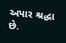અપાર શ્રદ્ધા છે.